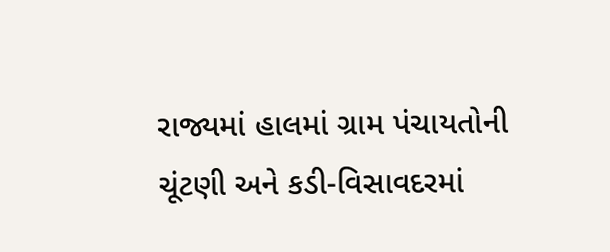રાજ્યમાં હાલમાં ગ્રામ પંચાયતોની ચૂંટણી અને કડી-વિસાવદરમાં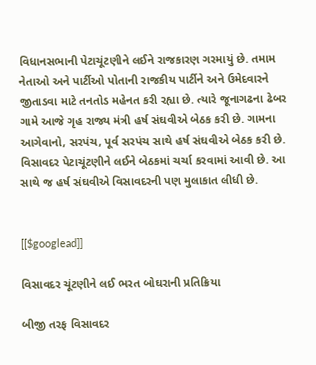વિધાનસભાની પેટાચૂંટણીને લઈને રાજકારણ ગરમાયું છે. તમામ નેતાઓ અને પાર્ટીઓ પોતાની રાજકીય પાર્ટીને અને ઉમેદવારને જીતાડવા માટે તનતોડ મહેનત કરી રહ્યા છે. ત્યારે જૂનાગઢના ઢેબર ગામે આજે ગૃહ રાજ્ય મંત્રી હર્ષ સંઘવીએ બેઠક કરી છે. ગામના આગેવાનો, સરપંચ, પૂર્વ સરપંચ સાથે હર્ષ સંઘવીએ બેઠક કરી છે. વિસાવદર પેટાચૂંટણીને લઈને બેઠકમાં ચર્ચા કરવામાં આવી છે. આ સાથે જ હર્ષ સંઘવીએ વિસાવદરની પણ મુલાકાત લીધી છે.


[[$googlead]]

વિસાવદર ચૂંટણીને લઈ ભરત બોઘરાની પ્રતિક્રિયા

બીજી તરફ વિસાવદર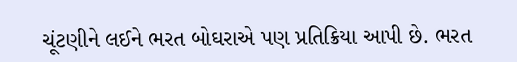ચૂંટણીને લઈને ભરત બોઘરાએ પણ પ્રતિક્રિયા આપી છે. ભરત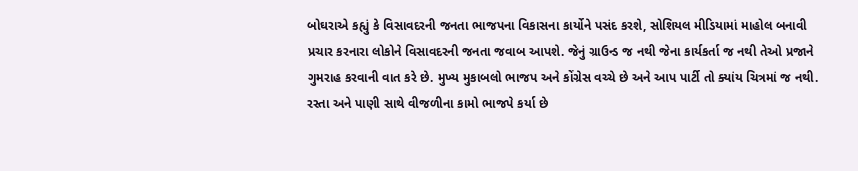બોઘરાએ કહ્યું કે વિસાવદરની જનતા ભાજપના વિકાસના કાર્યોને પસંદ કરશે, સોશિયલ મીડિયામાં માહોલ બનાવી પ્રચાર કરનારા લોકોને વિસાવદરની જનતા જવાબ આપશે. જેનું ગ્રાઉન્ડ જ નથી જેના કાર્યકર્તા જ નથી તેઓ પ્રજાને ગુમરાહ કરવાની વાત કરે છે. મુખ્ય મુકાબલો ભાજપ અને કોંગ્રેસ વચ્ચે છે અને આપ પાર્ટી તો ક્યાંય ચિત્રમાં જ નથી. રસ્તા અને પાણી સાથે વીજળીના કામો ભાજપે કર્યા છે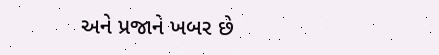અને પ્રજાને ખબર છે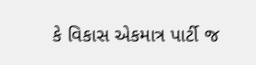કે વિકાસ એકમાત્ર પાર્ટી જ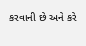કરવાની છે અને કરે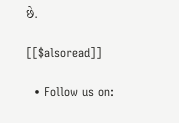છે.

[[$alsoread]]

  • Follow us on: